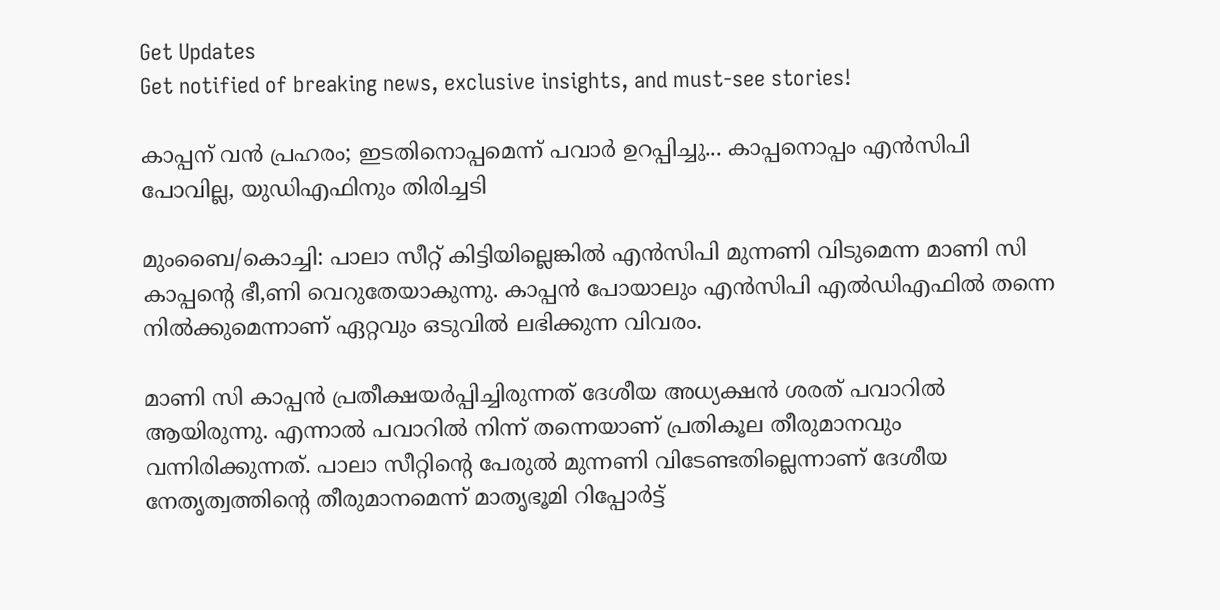Get Updates
Get notified of breaking news, exclusive insights, and must-see stories!

കാപ്പന് വൻ പ്രഹരം; ഇടതിനൊപ്പമെന്ന് പവാർ ഉറപ്പിച്ചു... കാപ്പനൊപ്പം എൻസിപി പോവില്ല, യുഡിഎഫിനും തിരിച്ചടി

മുംബൈ/കൊച്ചി: പാലാ സീറ്റ് കിട്ടിയില്ലെങ്കില്‍ എന്‍സിപി മുന്നണി വിടുമെന്ന മാണി സി കാപ്പന്റെ ഭീ,ണി വെറുതേയാകുന്നു. കാപ്പന്‍ പോയാലും എന്‍സിപി എല്‍ഡിഎഫില്‍ തന്നെ നില്‍ക്കുമെന്നാണ് ഏറ്റവും ഒടുവില്‍ ലഭിക്കുന്ന വിവരം.

മാണി സി കാപ്പന്‍ പ്രതീക്ഷയര്‍പ്പിച്ചിരുന്നത് ദേശീയ അധ്യക്ഷന്‍ ശരത് പവാറില്‍ ആയിരുന്നു. എന്നാല്‍ പവാറില്‍ നിന്ന് തന്നെയാണ് പ്രതികൂല തീരുമാനവും വന്നിരിക്കുന്നത്. പാലാ സീറ്റിന്റെ പേരുല്‍ മുന്നണി വിടേണ്ടതില്ലെന്നാണ് ദേശീയ നേതൃത്വത്തിന്റെ തീരുമാനമെന്ന് മാതൃഭൂമി റിപ്പോര്‍ട്ട്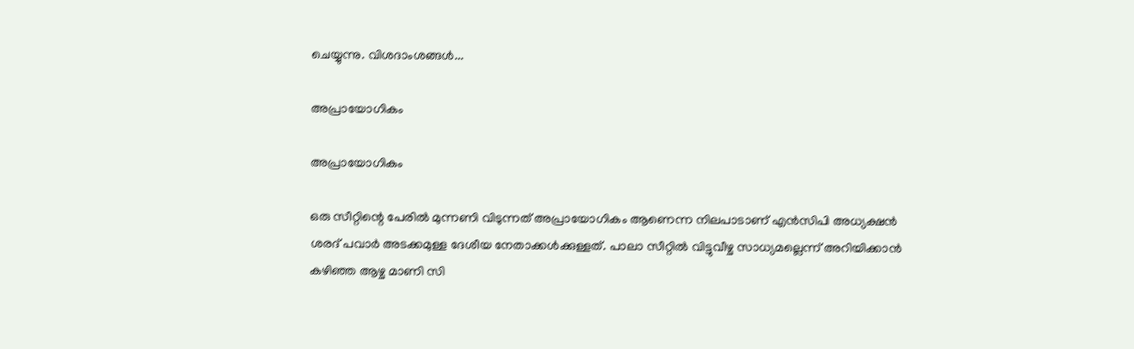ചെയ്യുന്നു. വിശദാംശങ്ങള്‍...

അപ്രായോഗികം

അപ്രായോഗികം

ഒരു സീറ്റിന്റെ പേരില്‍ മുന്നണി വിടുന്നത് അപ്രായോഗികം ആണെന്ന നിലപാടാണ് എന്‍സിപി അധ്യക്ഷന്‍ ശരദ് പവാര്‍ അടക്കമുള്ള ദേശീയ നേതാക്കള്‍ക്കുള്ളത്. പാലാ സീറ്റില്‍ വിട്ടുവീഴ്ച സാധ്യമല്ലെന്ന് അറിയിക്കാന്‍ കഴിഞ്ഞ ആഴ്ച മാണി സി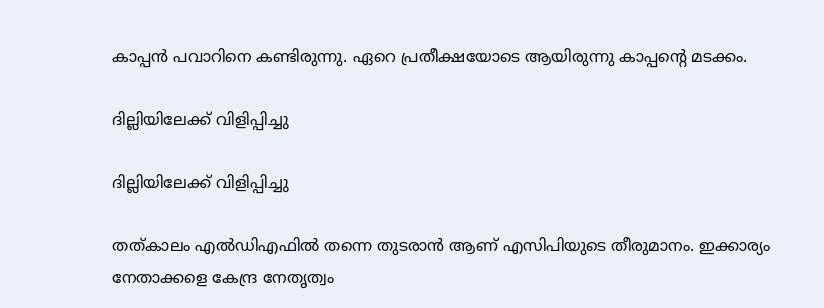കാപ്പന്‍ പവാറിനെ കണ്ടിരുന്നു. ഏറെ പ്രതീക്ഷയോടെ ആയിരുന്നു കാപ്പന്റെ മടക്കം.

ദില്ലിയിലേക്ക് വിളിപ്പിച്ചു

ദില്ലിയിലേക്ക് വിളിപ്പിച്ചു

തത്കാലം എല്‍ഡിഎഫില്‍ തന്നെ തുടരാന്‍ ആണ് എസിപിയുടെ തീരുമാനം. ഇക്കാര്യം നേതാക്കളെ കേന്ദ്ര നേതൃത്വം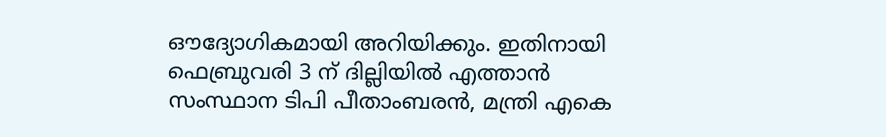ഔദ്യോഗികമായി അറിയിക്കും. ഇതിനായി ഫെബ്രുവരി 3 ന് ദില്ലിയില്‍ എത്താന്‍ സംസ്ഥാന ടിപി പീതാംബരന്‍, മന്ത്രി എകെ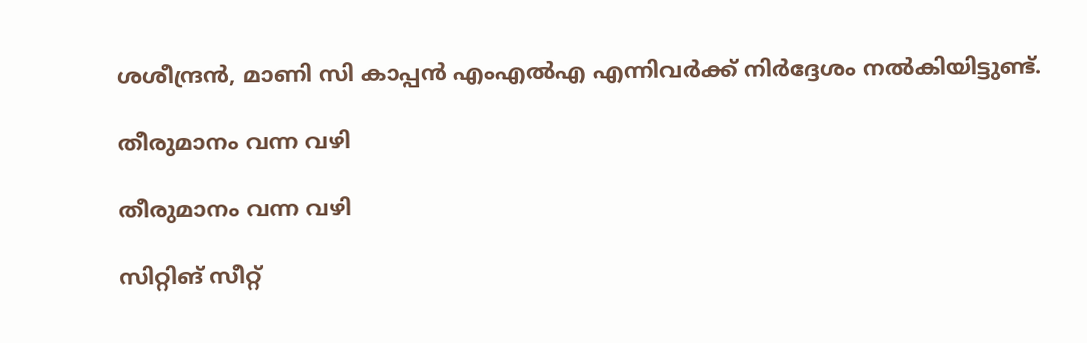ശശീന്ദ്രന്‍, മാണി സി കാപ്പന്‍ എംഎല്‍എ എന്നിവര്‍ക്ക് നിര്‍ദ്ദേശം നല്‍കിയിട്ടുണ്ട്.

തീരുമാനം വന്ന വഴി

തീരുമാനം വന്ന വഴി

സിറ്റിങ് സീറ്റ്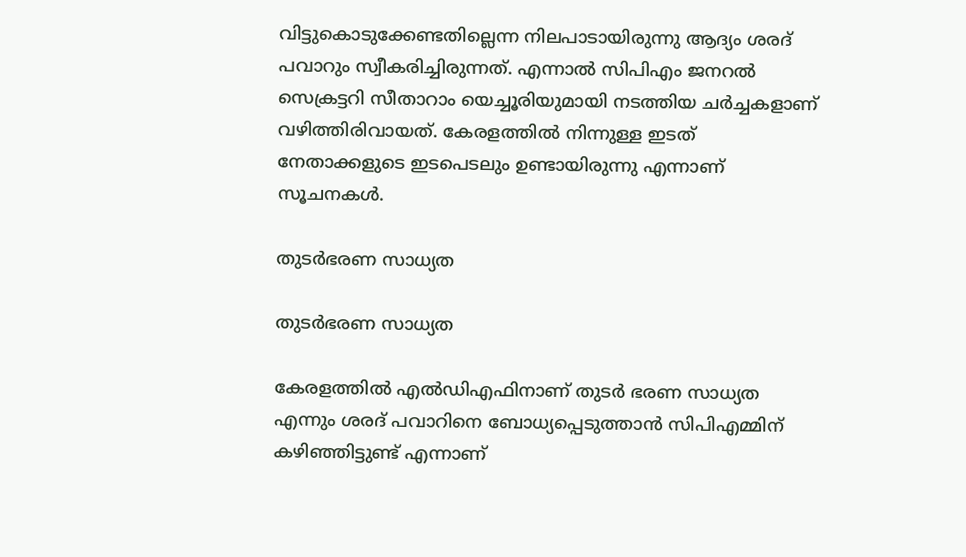വിട്ടുകൊടുക്കേണ്ടതില്ലെന്ന നിലപാടായിരുന്നു ആദ്യം ശരദ് പവാറും സ്വീകരിച്ചിരുന്നത്. എന്നാല്‍ സിപിഎം ജനറല്‍ സെക്രട്ടറി സീതാറാം യെച്ചൂരിയുമായി നടത്തിയ ചര്‍ച്ചകളാണ് വഴിത്തിരിവായത്. കേരളത്തില്‍ നിന്നുള്ള ഇടത് നേതാക്കളുടെ ഇടപെടലും ഉണ്ടായിരുന്നു എന്നാണ് സൂചനകള്‍.

തുടര്‍ഭരണ സാധ്യത

തുടര്‍ഭരണ സാധ്യത

കേരളത്തില്‍ എല്‍ഡിഎഫിനാണ് തുടര്‍ ഭരണ സാധ്യത എന്നും ശരദ് പവാറിനെ ബോധ്യപ്പെടുത്താന്‍ സിപിഎമ്മിന് കഴിഞ്ഞിട്ടുണ്ട് എന്നാണ്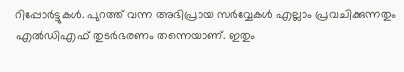റിപ്പോര്‍ട്ടുകള്‍. പുറത്ത് വന്ന അഭിപ്രായ സര്‍വ്വേകള്‍ എല്ലാം പ്രവചിക്കുന്നതും എല്‍ഡിഎഫ് തുടര്‍ഭരണം തന്നെയാണ്. ഇതും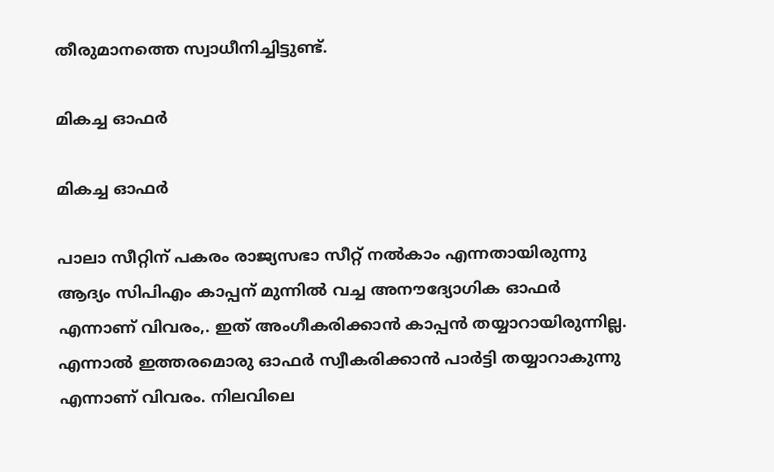തീരുമാനത്തെ സ്വാധീനിച്ചിട്ടുണ്ട്.

മികച്ച ഓഫര്‍

മികച്ച ഓഫര്‍

പാലാ സീറ്റിന് പകരം രാജ്യസഭാ സീറ്റ് നല്‍കാം എന്നതായിരുന്നു ആദ്യം സിപിഎം കാപ്പന് മുന്നില്‍ വച്ച അനൗദ്യോഗിക ഓഫര്‍ എന്നാണ് വിവരം,. ഇത് അംഗീകരിക്കാന്‍ കാപ്പന്‍ തയ്യാറായിരുന്നില്ല. എന്നാല്‍ ഇത്തരമൊരു ഓഫര്‍ സ്വീകരിക്കാന്‍ പാര്‍ട്ടി തയ്യാറാകുന്നു എന്നാണ് വിവരം. നിലവിലെ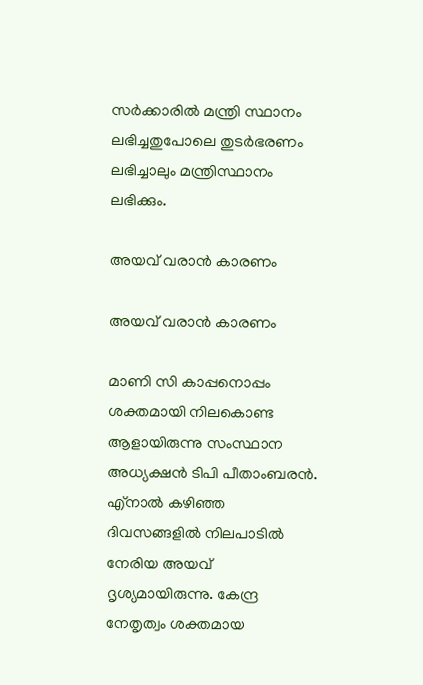സര്‍ക്കാരില്‍ മന്ത്രി സ്ഥാനം ലഭിച്ചതുപോലെ തുടര്‍ഭരണം ലഭിച്ചാലും മന്ത്രിസ്ഥാനം ലഭിക്കും.

അയവ് വരാന്‍ കാരണം

അയവ് വരാന്‍ കാരണം

മാണി സി കാപ്പനൊപ്പം ശക്തമായി നിലകൊണ്ട ആളായിരുന്നു സംസ്ഥാന അധ്യക്ഷന്‍ ടിപി പീതാംബരന്‍. എ്‌നാല്‍ കഴിഞ്ഞ ദിവസങ്ങളില്‍ നിലപാടില്‍ നേരിയ അയവ് ദൃശ്യമായിരുന്നു. കേന്ദ്ര നേതൃത്വം ശക്തമായ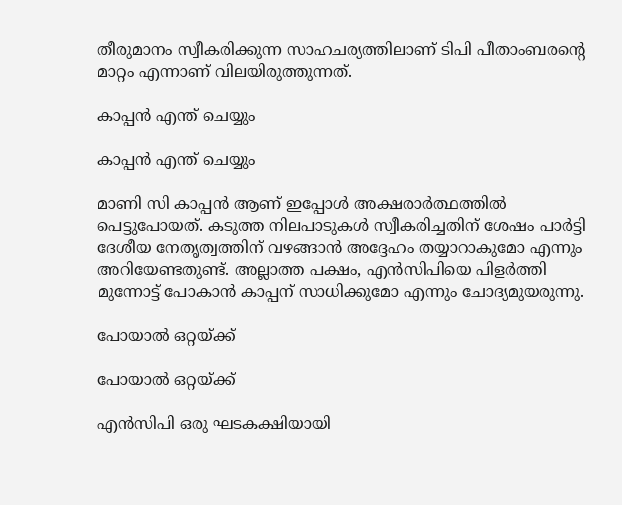തീരുമാനം സ്വീകരിക്കുന്ന സാഹചര്യത്തിലാണ് ടിപി പീതാംബരന്റെ മാറ്റം എന്നാണ് വിലയിരുത്തുന്നത്.

കാപ്പന്‍ എന്ത് ചെയ്യും

കാപ്പന്‍ എന്ത് ചെയ്യും

മാണി സി കാപ്പന്‍ ആണ് ഇപ്പോള്‍ അക്ഷരാര്‍ത്ഥത്തില്‍ പെട്ടുപോയത്. കടുത്ത നിലപാടുകള്‍ സ്വീകരിച്ചതിന് ശേഷം പാര്‍ട്ടി ദേശീയ നേതൃത്വത്തിന് വഴങ്ങാന്‍ അദ്ദേഹം തയ്യാറാകുമോ എന്നും അറിയേണ്ടതുണ്ട്. അല്ലാത്ത പക്ഷം, എന്‍സിപിയെ പിളര്‍ത്തി മുന്നോട്ട് പോകാന്‍ കാപ്പന് സാധിക്കുമോ എന്നും ചോദ്യമുയരുന്നു.

പോയാല്‍ ഒറ്റയ്ക്ക്

പോയാല്‍ ഒറ്റയ്ക്ക്

എന്‍സിപി ഒരു ഘടകക്ഷിയായി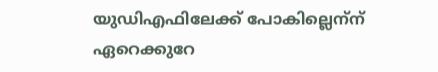യുഡിഎഫിലേക്ക് പോകില്ലെന്‌ന് ഏറെക്കുറേ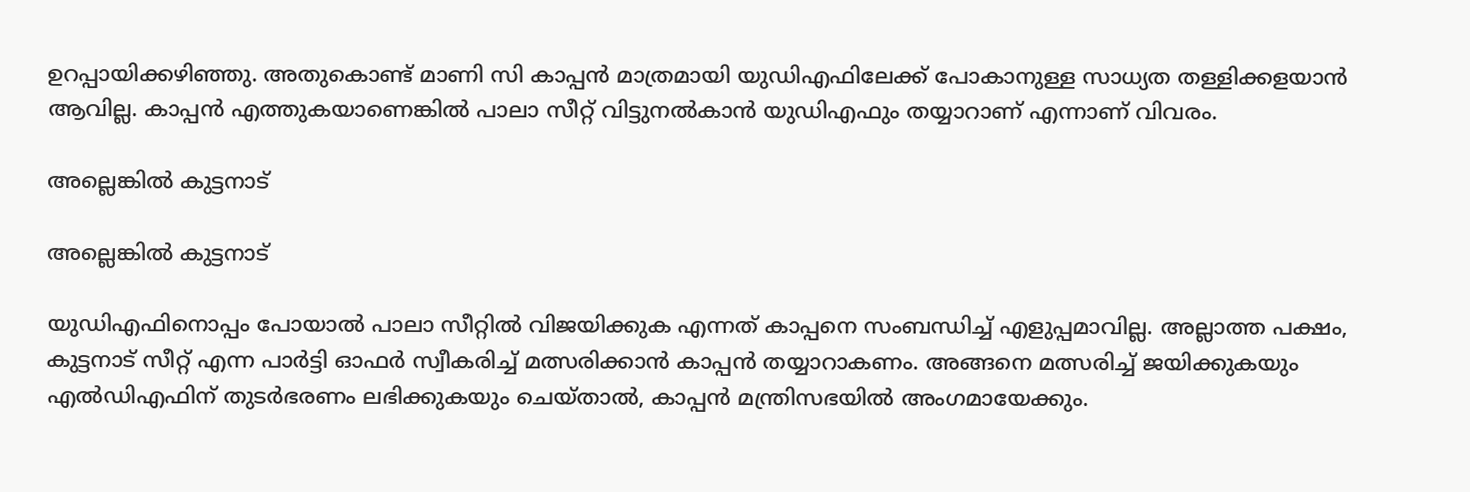ഉറപ്പായിക്കഴിഞ്ഞു. അതുകൊണ്ട് മാണി സി കാപ്പന്‍ മാത്രമായി യുഡിഎഫിലേക്ക് പോകാനുള്ള സാധ്യത തള്ളിക്കളയാന്‍ ആവില്ല. കാപ്പന്‍ എത്തുകയാണെങ്കില്‍ പാലാ സീറ്റ് വിട്ടുനല്‍കാന്‍ യുഡിഎഫും തയ്യാറാണ് എന്നാണ് വിവരം.

അല്ലെങ്കില്‍ കുട്ടനാട്

അല്ലെങ്കില്‍ കുട്ടനാട്

യുഡിഎഫിനൊപ്പം പോയാല്‍ പാലാ സീറ്റില്‍ വിജയിക്കുക എന്നത് കാപ്പനെ സംബന്ധിച്ച് എളുപ്പമാവില്ല. അല്ലാത്ത പക്ഷം, കുട്ടനാട് സീറ്റ് എന്ന പാര്‍ട്ടി ഓഫര്‍ സ്വീകരിച്ച് മത്സരിക്കാന്‍ കാപ്പന്‍ തയ്യാറാകണം. അങ്ങനെ മത്സരിച്ച് ജയിക്കുകയും എല്‍ഡിഎഫിന് തുടര്‍ഭരണം ലഭിക്കുകയും ചെയ്താല്‍, കാപ്പന്‍ മന്ത്രിസഭയില്‍ അംഗമായേക്കും.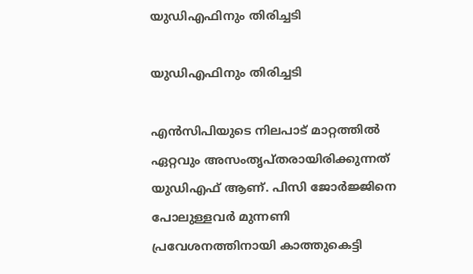യുഡിഎഫിനും തിരിച്ചടി

യുഡിഎഫിനും തിരിച്ചടി

എന്‍സിപിയുടെ നിലപാട് മാറ്റത്തില്‍ ഏറ്റവും അസംതൃപ്തരായിരിക്കുന്നത് യുഡിഎഫ് ആണ്. പിസി ജോര്‍ജ്ജിനെ പോലുള്ളവര്‍ മുന്നണി പ്രവേശനത്തിനായി കാത്തുകെട്ടി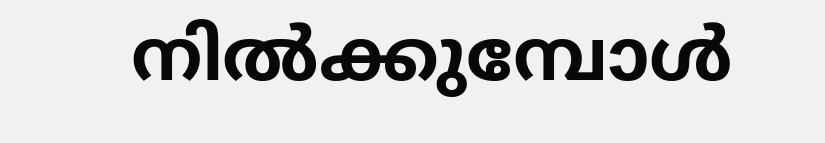നില്‍ക്കുമ്പോള്‍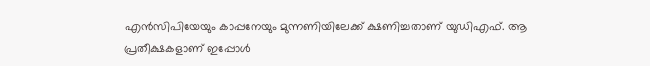എന്‍സിപിയേയും കാപ്പനേയും മുന്നണിയിലേക്ക് ക്ഷണിച്ചതാണ് യുഡിഎഫ്. ആ പ്രതീക്ഷകളാണ് ഇപ്പോള്‍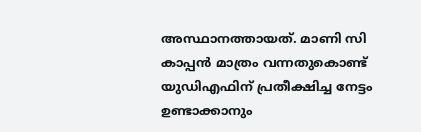അസ്ഥാനത്തായത്. മാണി സി കാപ്പന്‍ മാത്രം വന്നതുകൊണ്ട് യുഡിഎഫിന് പ്രതീക്ഷിച്ച നേട്ടം ഉണ്ടാക്കാനും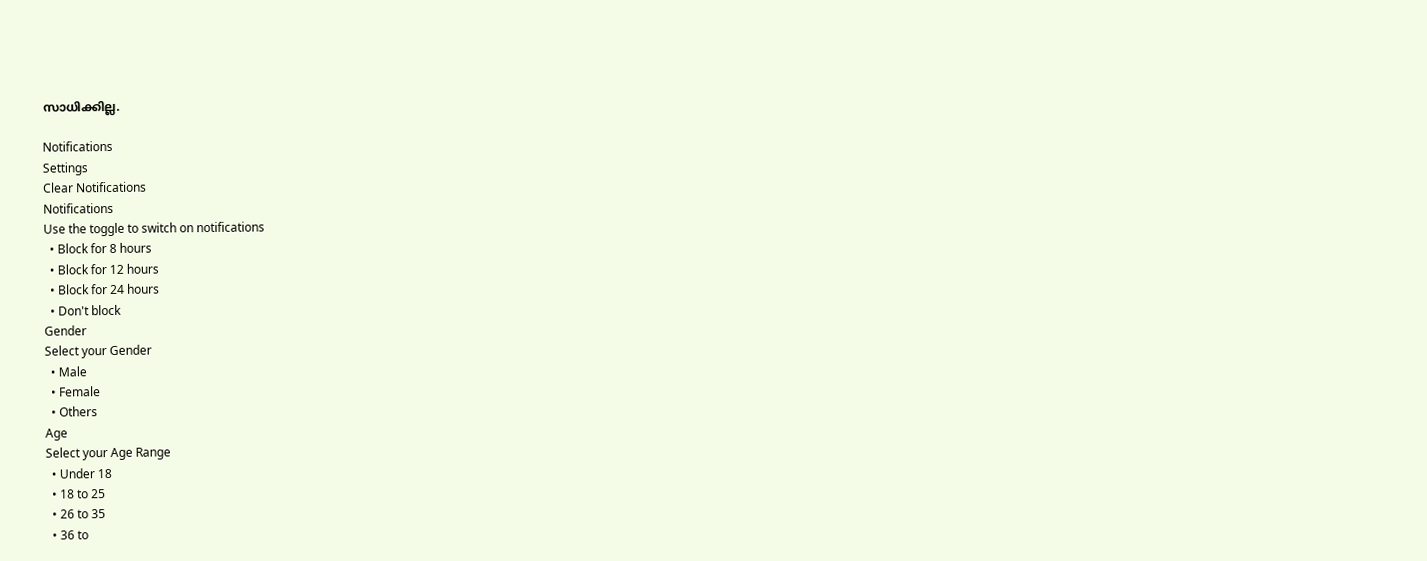സാധിക്കില്ല.

Notifications
Settings
Clear Notifications
Notifications
Use the toggle to switch on notifications
  • Block for 8 hours
  • Block for 12 hours
  • Block for 24 hours
  • Don't block
Gender
Select your Gender
  • Male
  • Female
  • Others
Age
Select your Age Range
  • Under 18
  • 18 to 25
  • 26 to 35
  • 36 to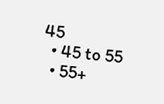45
  • 45 to 55
  • 55+